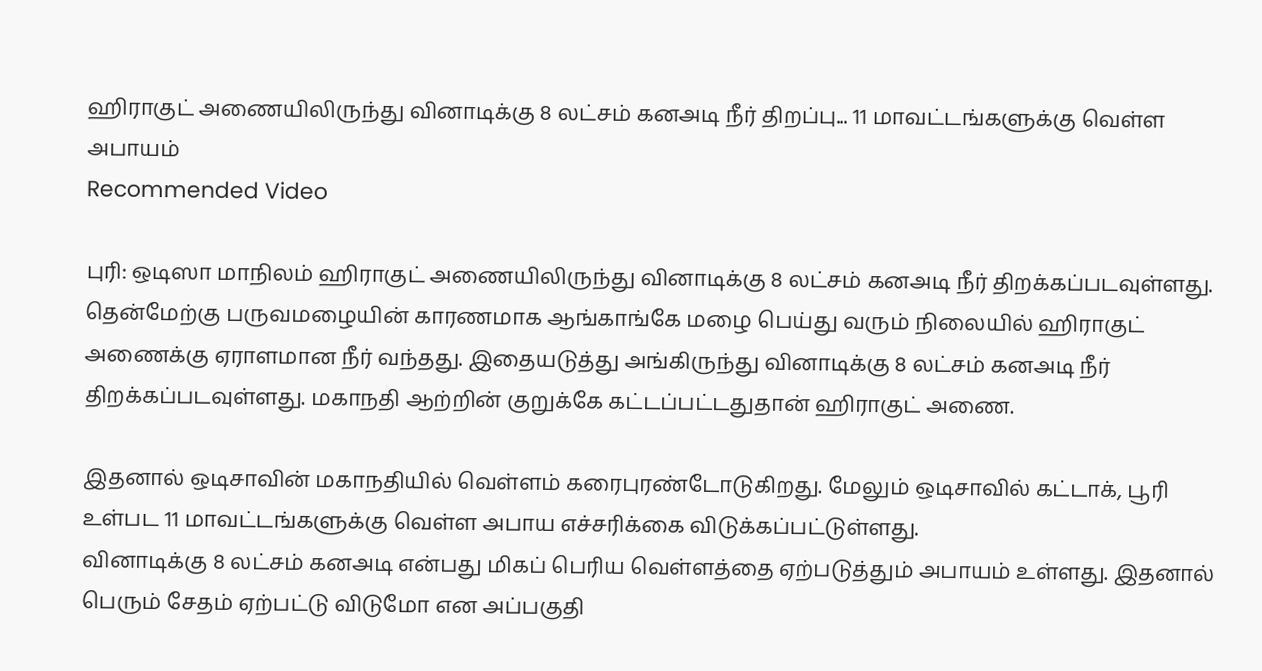ஹிராகுட் அணையிலிருந்து வினாடிக்கு 8 லட்சம் கனஅடி நீர் திறப்பு... 11 மாவட்டங்களுக்கு வெள்ள அபாயம்
Recommended Video

புரி: ஒடிஸா மாநிலம் ஹிராகுட் அணையிலிருந்து வினாடிக்கு 8 லட்சம் கனஅடி நீர் திறக்கப்படவுள்ளது.
தென்மேற்கு பருவமழையின் காரணமாக ஆங்காங்கே மழை பெய்து வரும் நிலையில் ஹிராகுட் அணைக்கு ஏராளமான நீர் வந்தது. இதையடுத்து அங்கிருந்து வினாடிக்கு 8 லட்சம் கனஅடி நீர் திறக்கப்படவுள்ளது. மகாநதி ஆற்றின் குறுக்கே கட்டப்பட்டதுதான் ஹிராகுட் அணை.

இதனால் ஒடிசாவின் மகாநதியில் வெள்ளம் கரைபுரண்டோடுகிறது. மேலும் ஒடிசாவில் கட்டாக், பூரி உள்பட 11 மாவட்டங்களுக்கு வெள்ள அபாய எச்சரிக்கை விடுக்கப்பட்டுள்ளது.
வினாடிக்கு 8 லட்சம் கனஅடி என்பது மிகப் பெரிய வெள்ளத்தை ஏற்படுத்தும் அபாயம் உள்ளது. இதனால் பெரும் சேதம் ஏற்பட்டு விடுமோ என அப்பகுதி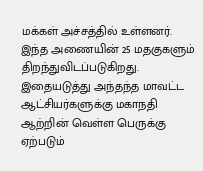மக்கள் அச்சத்தில் உள்ளனர்.
இந்த அணையின் 25 மதகுகளும் திறந்துவிடப்படுகிறது. இதையடுத்து அந்தந்த மாவட்ட ஆட்சியர்களுக்கு மகாநதி ஆற்றின் வெள்ள பெருக்கு ஏற்படும்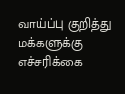வாய்ப்பு குறித்து மக்களுக்கு எச்சரிக்கை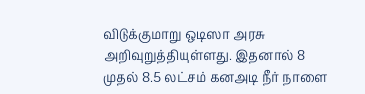விடுக்குமாறு ஒடிஸா அரசு அறிவுறுத்தியுள்ளது. இதனால் 8 முதல் 8.5 லட்சம் கனஅடி நீர் நாளை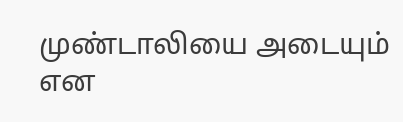முண்டாலியை அடையும் என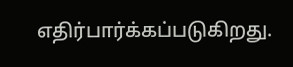எதிர்பார்க்கப்படுகிறது.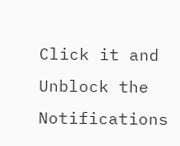Click it and Unblock the Notifications